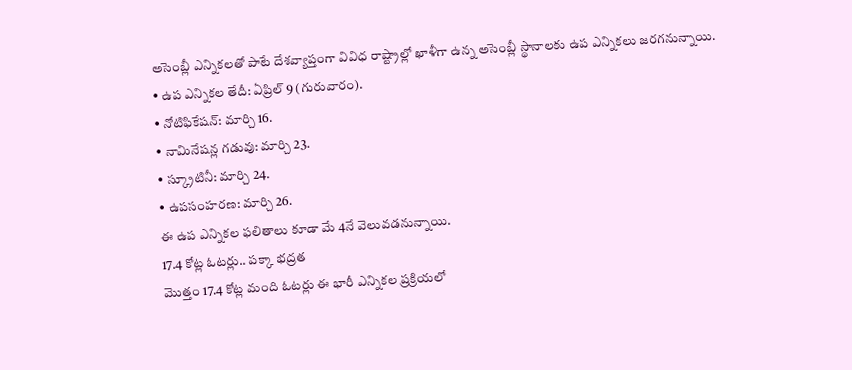అసెంబ్లీ ఎన్నికలతో పాటే దేశవ్యాప్తంగా వివిధ రాష్ట్రాల్లో ఖాళీగా ఉన్న అసెంబ్లీ స్థానాలకు ఉప ఎన్నికలు జరగనున్నాయి.
• ఉప ఎన్నికల తేదీ: ఏప్రిల్ 9 (గురువారం).
• నోటిఫికేషన్: మార్చి 16.
• నామినేషన్ల గడువు: మార్చి 23.
• స్క్రూటినీ: మార్చి 24.
• ఉపసంహరణ: మార్చి 26.
ఈ ఉప ఎన్నికల ఫలితాలు కూడా మే 4నే వెలువడనున్నాయి.
17.4 కోట్ల ఓటర్లు.. పక్కా భద్రత
మొత్తం 17.4 కోట్ల మంది ఓటర్లు ఈ భారీ ఎన్నికల ప్రక్రియలో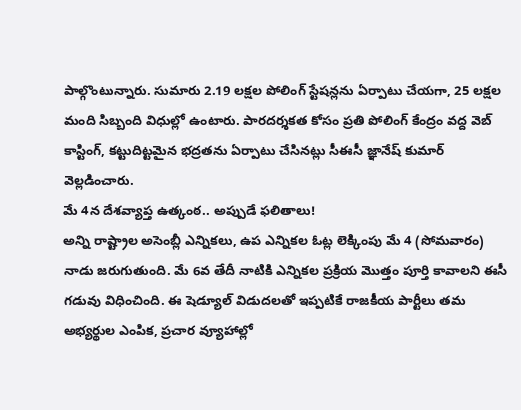పాల్గొంటున్నారు. సుమారు 2.19 లక్షల పోలింగ్ స్టేషన్లను ఏర్పాటు చేయగా, 25 లక్షల మంది సిబ్బంది విధుల్లో ఉంటారు. పారదర్శకత కోసం ప్రతి పోలింగ్ కేంద్రం వద్ద వెబ్ కాస్టింగ్, కట్టుదిట్టమైన భద్రతను ఏర్పాటు చేసినట్లు సీఈసీ జ్ఞానేష్ కుమార్ వెల్లడించారు.
మే 4న దేశవ్యాప్త ఉత్కంఠ.. అప్పుడే ఫలితాలు!
అన్ని రాష్ట్రాల అసెంబ్లీ ఎన్నికలు, ఉప ఎన్నికల ఓట్ల లెక్కింపు మే 4 (సోమవారం) నాడు జరుగుతుంది. మే 6వ తేదీ నాటికి ఎన్నికల ప్రక్రియ మొత్తం పూర్తి కావాలని ఈసీ గడువు విధించింది. ఈ షెడ్యూల్ విడుదలతో ఇప్పటికే రాజకీయ పార్టీలు తమ అభ్యర్థుల ఎంపిక, ప్రచార వ్యూహాల్లో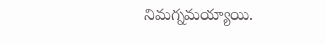నిమగ్నమయ్యాయి.